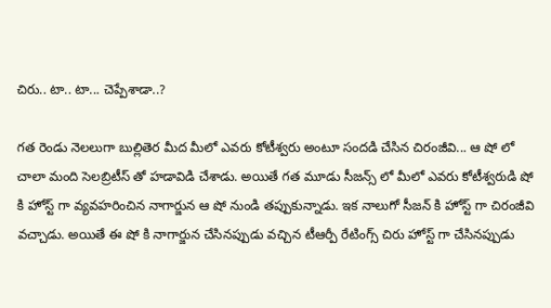చిరు.. టా.. టా... చెప్పేశాడా..?

గత రెండు నెలలుగా బుల్లితెర మీద మీలో ఎవరు కోటీశ్వరు అంటూ సందడి చేసిన చిరంజీవి... ఆ షో లో చాలా మంది సెలబ్రిటీస్ తో హడావిడి చేశాడు. అయితే గత మూడు సీజన్స్ లో మీలో ఎవరు కోటీశ్వరుడి షో కి హోస్ట్ గా వ్యవహరించిన నాగార్జున ఆ షో నుండి తప్పుకున్నాడు. ఇక నాలుగో సీజన్ కి హోస్ట్ గా చిరంజీవి వచ్చాడు. అయితే ఈ షో కి నాగార్జున చేసినప్పుడు వచ్చిన టీఆర్పీ రేటింగ్స్ చిరు హోస్ట్ గా చేసినప్పుడు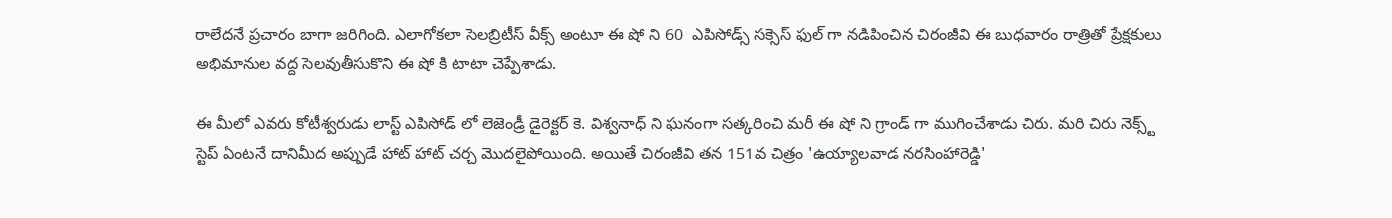రాలేదనే ప్రచారం బాగా జరిగింది. ఎలాగోకలా సెలబ్రిటీస్ వీక్స్ అంటూ ఈ షో ని 60  ఎపిసోడ్స్ సక్సెస్ ఫుల్ గా నడిపించిన చిరంజీవి ఈ బుధవారం రాత్రితో ప్రేక్షకులు అభిమానుల వద్ద సెలవుతీసుకొని ఈ షో కి టాటా చెప్పేశాడు.

ఈ మీలో ఎవరు కోటీశ్వరుడు లాస్ట్ ఎపిసోడ్ లో లెజెండ్రీ డైరెక్టర్ కె. విశ్వనాధ్ ని ఘనంగా సత్కరించి మరీ ఈ షో ని గ్రాండ్ గా ముగించేశాడు చిరు. మరి చిరు నెక్స్ట్ స్టెప్ ఏంటనే దానిమీద అప్పుడే హాట్ హాట్ చర్చ మొదలైపోయింది. అయితే చిరంజీవి తన 151వ చిత్రం 'ఉయ్యాలవాడ నరసింహారెడ్డి'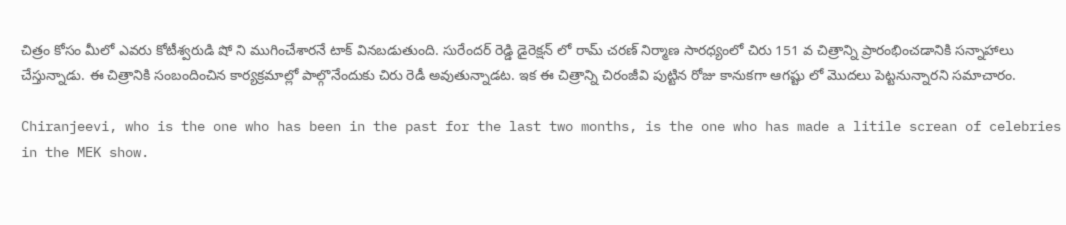చిత్రం కోసం మీలో ఎవరు కోటీశ్వరుడి షో ని ముగించేశారనే టాక్ వినబడుతుంది. సురేందర్ రెడ్డి డైరెక్షన్ లో రామ్ చరణ్ నిర్మాణ సారధ్యంలో చిరు 151 వ చిత్రాన్ని ప్రారంభించడానికి సన్నాహాలు చేస్తున్నాడు. ఈ చిత్రానికి సంబందించిన కార్యక్రమాల్లో పాల్గొనేందుకు చిరు రెడీ అవుతున్నాడట. ఇక ఈ చిత్రాన్ని చిరంజీవి పుట్టిన రోజు కానుకగా ఆగష్టు లో మొదలు పెట్టనున్నారని సమాచారం.

Chiranjeevi, who is the one who has been in the past for the last two months, is the one who has made a litile screan of celebries in the MEK show.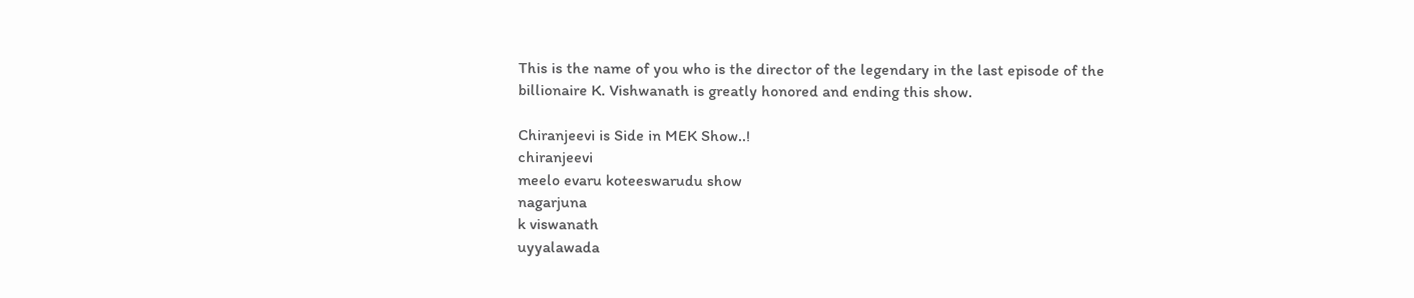This is the name of you who is the director of the legendary in the last episode of the billionaire K. Vishwanath is greatly honored and ending this show.

Chiranjeevi is Side in MEK Show..!
chiranjeevi
meelo evaru koteeswarudu show
nagarjuna
k viswanath
uyyalawada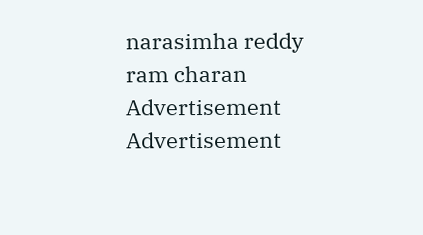narasimha reddy
ram charan
Advertisement
Advertisement